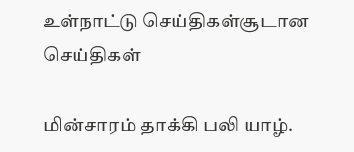உள்நாட்டு செய்திகள்சூடான செய்திகள்

மின்சாரம் தாக்கி பலி யாழ்.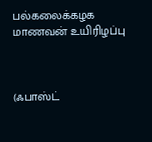பல்கலைக்கழக மாணவன் உயிரிழப்பு



(ஃபாஸ்ட்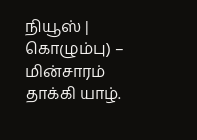நியூஸ் | கொழும்பு) –  மின்சாரம் தாக்கி யாழ்.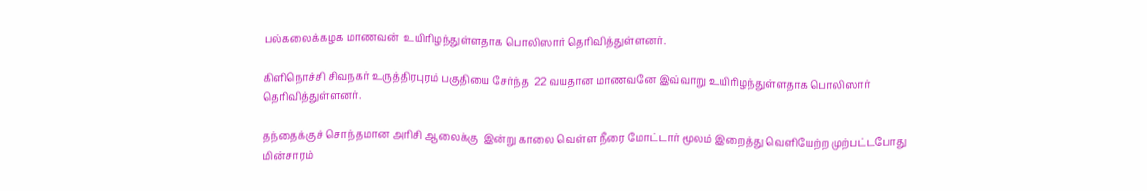பல்கலைக்கழக மாணவன்  உயிரிழந்துள்ளதாக பொலிஸார் தெரிவித்துள்ளனர்.

கிளிநொச்சி சிவநகர் உருத்திரபுரம் பகுதியை சேர்ந்த  22 வயதான மாணவனே இவ்வாறு உயிரிழந்துள்ளதாக பொலிஸார் தெரிவித்துள்ளனர்.

தந்தைக்குச் சொந்தமான அரிசி ஆலைக்கு  இன்று காலை வெள்ள நீரை மோட்டார் மூலம் இறைத்து வெளியேற்ற முற்பட்டபோது மின்சாரம்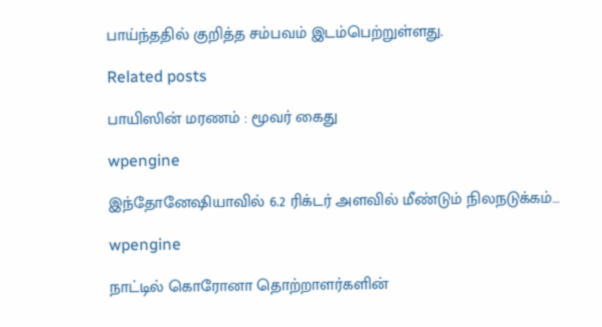பாய்ந்ததில் குறித்த சம்பவம் இடம்பெற்றுள்ளது.

Related posts

பாயிஸின் மரணம் : மூவர் கைது

wpengine

இந்தோனேஷியாவில் 6.2 ரிக்டர் அளவில் மீண்டும் நிலநடுக்கம்…

wpengine

நாட்டில் கொரோனா தொற்றாளர்களின்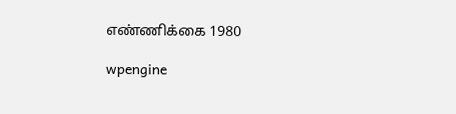எண்ணிக்கை 1980

wpengine